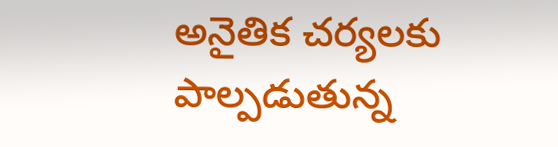అనైతిక చర్యలకు పాల్పడుతున్న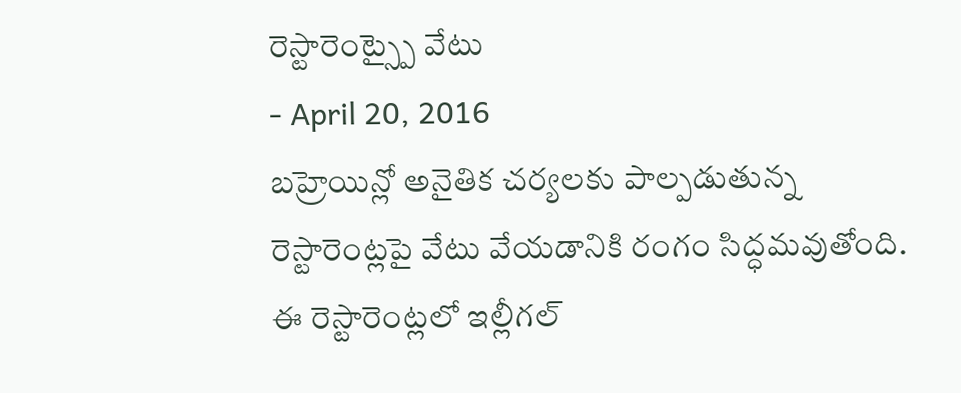రెస్టారెంట్స్పై వేటు
- April 20, 2016
బహ్రెయిన్లో అనైతిక చర్యలకు పాల్పడుతున్న రెస్టారెంట్లపై వేటు వేయడానికి రంగం సిద్ధమవుతోంది. ఈ రెస్టారెంట్లలో ఇల్లీగల్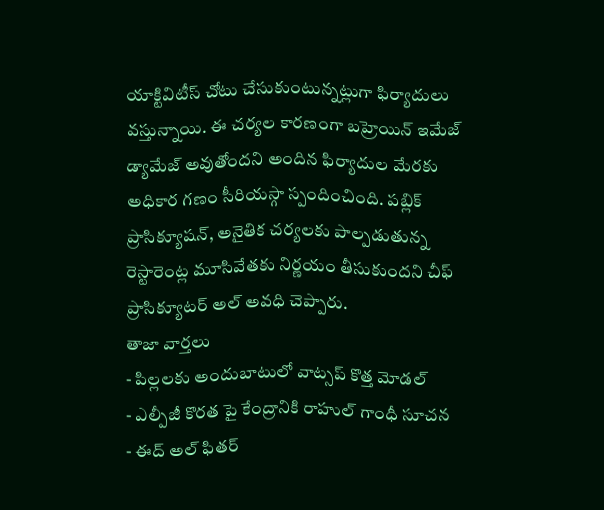యాక్టివిటీస్ చోటు చేసుకుంటున్నట్లుగా ఫిర్యాదులు వస్తున్నాయి. ఈ చర్యల కారణంగా బహ్రెయిన్ ఇమేజ్ డ్యామేజ్ అవుతోందని అందిన ఫిర్యాదుల మేరకు అధికార గణం సీరియస్గా స్పందించింది. పబ్లిక్ ప్రాసిక్యూషన్, అనైతిక చర్యలకు పాల్పడుతున్న రెస్టారెంట్ల మూసివేతకు నిర్ణయం తీసుకుందని చీఫ్ ప్రాసిక్యూటర్ అల్ అవధి చెప్పారు.
తాజా వార్తలు
- పిల్లలకు అందుబాటులో వాట్సప్ కొత్త మోడల్
- ఎల్పీజీ కొరత పై కేంద్రానికి రాహుల్ గాంధీ సూచన
- ఈద్ అల్ ఫితర్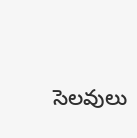సెలవులు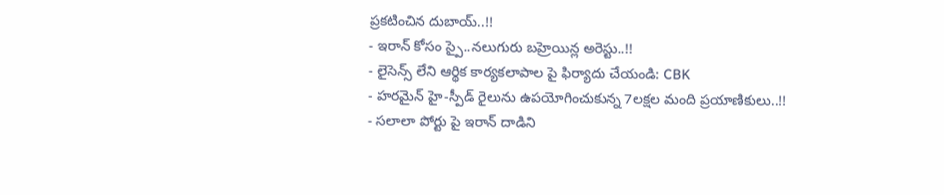ప్రకటించిన దుబాయ్..!!
- ఇరాన్ కోసం స్పై..నలుగురు బహ్రెయిన్ల అరెస్టు..!!
- లైసెన్స్ లేని ఆర్థిక కార్యకలాపాల పై ఫిర్యాదు చేయండి: CBK
- హరమైన్ హై-స్పీడ్ రైలును ఉపయోగించుకున్న 7లక్షల మంది ప్రయాణికులు..!!
- సలాలా పోర్టు పై ఇరాన్ దాడిని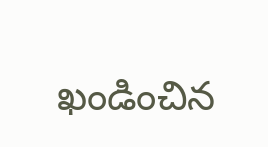ఖండించిన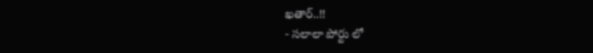ఖతార్..!!
- సలాలా పోర్టు లో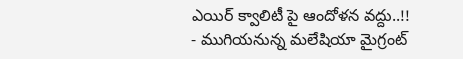ఎయిర్ క్వాలిటీ పై ఆందోళన వద్దు..!!
- ముగియనున్న మలేషియా మైగ్రంట్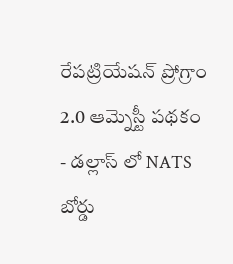రేపట్రియేషన్ ప్రోగ్రాం 2.0 ఆమ్నెస్టీ పథకం
- డల్లాస్ లో NATS బోర్డు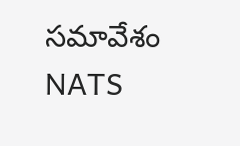సమావేశం NATS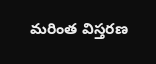మరింత విస్తరణ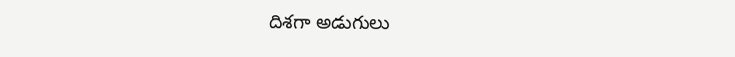దిశగా అడుగులు